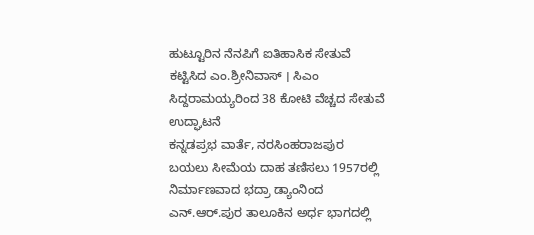ಹುಟ್ಟೂರಿನ ನೆನಪಿಗೆ ಐತಿಹಾಸಿಕ ಸೇತುವೆ ಕಟ್ಟಿಸಿದ ಎಂ.ಶ್ರೀನಿವಾಸ್ । ಸಿಎಂ ಸಿದ್ದರಾಮಯ್ಯರಿಂದ 38 ಕೋಟಿ ವೆಚ್ಚದ ಸೇತುವೆ ಉದ್ಘಾಟನೆ
ಕನ್ನಡಪ್ರಭ ವಾರ್ತೆ, ನರಸಿಂಹರಾಜಪುರ
ಬಯಲು ಸೀಮೆಯ ದಾಹ ತಣಿಸಲು 1957ರಲ್ಲಿ ನಿರ್ಮಾಣವಾದ ಭದ್ರಾ ಡ್ಯಾಂನಿಂದ ಎನ್.ಆರ್.ಪುರ ತಾಲೂಕಿನ ಅರ್ಧ ಭಾಗದಲ್ಲಿ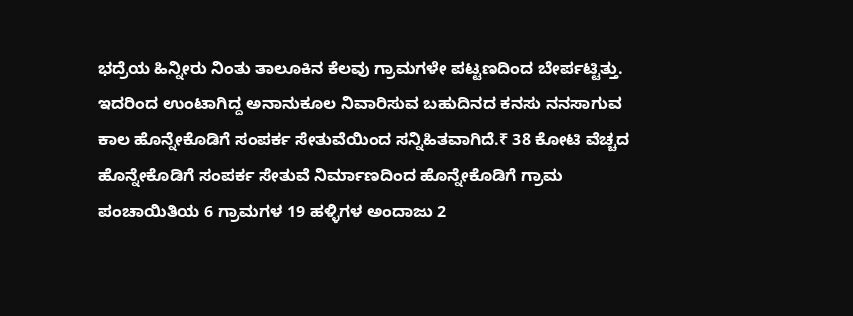ಭದ್ರೆಯ ಹಿನ್ನೀರು ನಿಂತು ತಾಲೂಕಿನ ಕೆಲವು ಗ್ರಾಮಗಳೇ ಪಟ್ಟಣದಿಂದ ಬೇರ್ಪಟ್ಟಿತ್ತು. ಇದರಿಂದ ಉಂಟಾಗಿದ್ದ ಅನಾನುಕೂಲ ನಿವಾರಿಸುವ ಬಹುದಿನದ ಕನಸು ನನಸಾಗುವ ಕಾಲ ಹೊನ್ನೇಕೊಡಿಗೆ ಸಂಪರ್ಕ ಸೇತುವೆಯಿಂದ ಸನ್ನಿಹಿತವಾಗಿದೆ.₹ 38 ಕೋಟಿ ವೆಚ್ಚದ ಹೊನ್ನೇಕೊಡಿಗೆ ಸಂಪರ್ಕ ಸೇತುವೆ ನಿರ್ಮಾಣದಿಂದ ಹೊನ್ನೇಕೊಡಿಗೆ ಗ್ರಾಮ ಪಂಚಾಯಿತಿಯ 6 ಗ್ರಾಮಗಳ 19 ಹಳ್ಳಿಗಳ ಅಂದಾಜು 2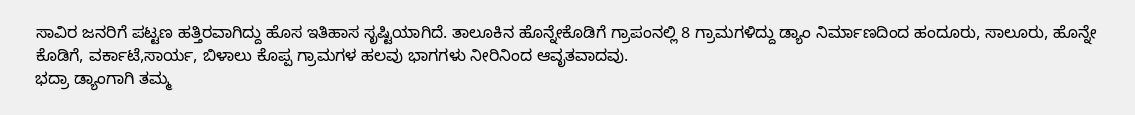ಸಾವಿರ ಜನರಿಗೆ ಪಟ್ಟಣ ಹತ್ತಿರವಾಗಿದ್ದು ಹೊಸ ಇತಿಹಾಸ ಸೃಷ್ಟಿಯಾಗಿದೆ. ತಾಲೂಕಿನ ಹೊನ್ನೇಕೊಡಿಗೆ ಗ್ರಾಪಂನಲ್ಲಿ 8 ಗ್ರಾಮಗಳಿದ್ದು ಡ್ಯಾಂ ನಿರ್ಮಾಣದಿಂದ ಹಂದೂರು, ಸಾಲೂರು, ಹೊನ್ನೇ ಕೊಡಿಗೆ, ವರ್ಕಾಟೆ,ಸಾರ್ಯ, ಬಿಳಾಲು ಕೊಪ್ಪ ಗ್ರಾಮಗಳ ಹಲವು ಭಾಗಗಳು ನೀರಿನಿಂದ ಆವೃತವಾದವು.
ಭದ್ರಾ ಡ್ಯಾಂಗಾಗಿ ತಮ್ಮ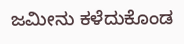ಜಮೀನು ಕಳೆದುಕೊಂಡ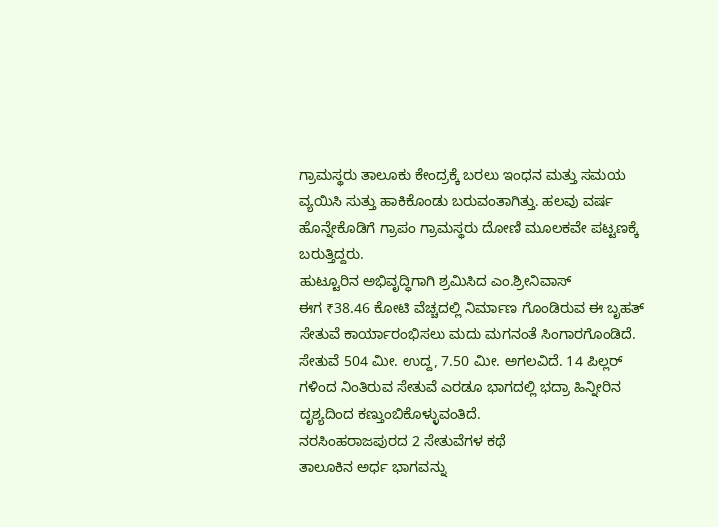ಗ್ರಾಮಸ್ಥರು ತಾಲೂಕು ಕೇಂದ್ರಕ್ಕೆ ಬರಲು ಇಂಧನ ಮತ್ತು ಸಮಯ ವ್ಯಯಿಸಿ ಸುತ್ತು ಹಾಕಿಕೊಂಡು ಬರುವಂತಾಗಿತ್ತು. ಹಲವು ವರ್ಷ ಹೊನ್ನೇಕೊಡಿಗೆ ಗ್ರಾಪಂ ಗ್ರಾಮಸ್ಥರು ದೋಣಿ ಮೂಲಕವೇ ಪಟ್ಟಣಕ್ಕೆ ಬರುತ್ತಿದ್ದರು.
ಹುಟ್ಟೂರಿನ ಅಭಿವೃದ್ಧಿಗಾಗಿ ಶ್ರಮಿಸಿದ ಎಂ.ಶ್ರೀನಿವಾಸ್
ಈಗ ₹38.46 ಕೋಟಿ ವೆಚ್ಚದಲ್ಲಿ ನಿರ್ಮಾಣ ಗೊಂಡಿರುವ ಈ ಬೃಹತ್ ಸೇತುವೆ ಕಾರ್ಯಾರಂಭಿಸಲು ಮದು ಮಗನಂತೆ ಸಿಂಗಾರಗೊಂಡಿದೆ. ಸೇತುವೆ 504 ಮೀ. ಉದ್ದ, 7.50 ಮೀ. ಅಗಲವಿದೆ. 14 ಪಿಲ್ಲರ್ ಗಳಿಂದ ನಿಂತಿರುವ ಸೇತುವೆ ಎರಡೂ ಭಾಗದಲ್ಲಿ ಭದ್ರಾ ಹಿನ್ನೀರಿನ ದೃಶ್ಯದಿಂದ ಕಣ್ತುಂಬಿಕೊಳ್ಳುವಂತಿದೆ.
ನರಸಿಂಹರಾಜಪುರದ 2 ಸೇತುವೆಗಳ ಕಥೆ
ತಾಲೂಕಿನ ಅರ್ಧ ಭಾಗವನ್ನು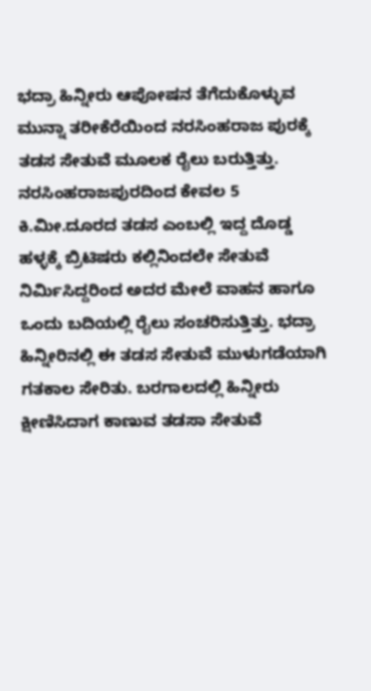ಭದ್ರಾ ಹಿನ್ನೀರು ಆಪೋಷನ ತೆಗೆದುಕೊಳ್ಳುವ ಮುನ್ನಾ ತರೀಕೆರೆಯಿಂದ ನರಸಿಂಹರಾಜ ಪುರಕ್ಕೆ ತಡಸ ಸೇತುವೆ ಮೂಲಕ ರೈಲು ಬರುತ್ತಿತ್ತು. ನರಸಿಂಹರಾಜಪುರದಿಂದ ಕೇವಲ 5 ಕಿ.ಮೀ.ದೂರದ ತಡಸ ಎಂಬಲ್ಲಿ ಇದ್ದ ದೊಡ್ಡ ಹಳ್ಳಕ್ಕೆ ಬ್ರಿಟಿಷರು ಕಲ್ಲಿನಿಂದಲೇ ಸೇತುವೆ ನಿರ್ಮಿಸಿದ್ದರಿಂದ ಅದರ ಮೇಲೆ ವಾಹನ ಹಾಗೂ ಒಂದು ಬದಿಯಲ್ಲಿ ರೈಲು ಸಂಚರಿಸುತ್ತಿತ್ತು. ಭದ್ರಾ ಹಿನ್ನೀರಿನಲ್ಲಿ ಈ ತಡಸ ಸೇತುವೆ ಮುಳುಗಡೆಯಾಗಿ ಗತಕಾಲ ಸೇರಿತು. ಬರಗಾಲದಲ್ಲಿ ಹಿನ್ನೀರು ಕ್ಷೀಣಿಸಿದಾಗ ಕಾಣುವ ತಡಸಾ ಸೇತುವೆ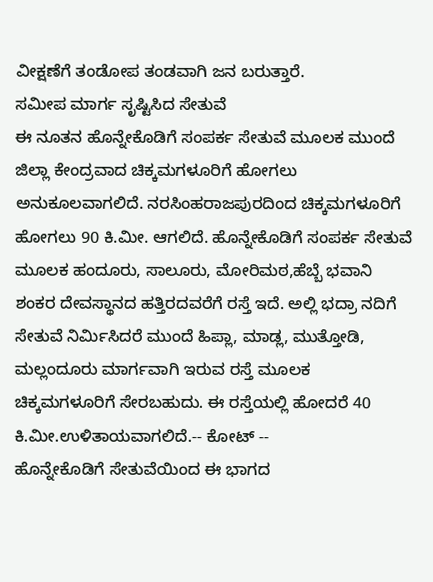ವೀಕ್ಷಣೆಗೆ ತಂಡೋಪ ತಂಡವಾಗಿ ಜನ ಬರುತ್ತಾರೆ.
ಸಮೀಪ ಮಾರ್ಗ ಸೃಷ್ಟಿಸಿದ ಸೇತುವೆ
ಈ ನೂತನ ಹೊನ್ನೇಕೊಡಿಗೆ ಸಂಪರ್ಕ ಸೇತುವೆ ಮೂಲಕ ಮುಂದೆ ಜಿಲ್ಲಾ ಕೇಂದ್ರವಾದ ಚಿಕ್ಕಮಗಳೂರಿಗೆ ಹೋಗಲು ಅನುಕೂಲವಾಗಲಿದೆ. ನರಸಿಂಹರಾಜಪುರದಿಂದ ಚಿಕ್ಕಮಗಳೂರಿಗೆ ಹೋಗಲು 90 ಕಿ.ಮೀ. ಆಗಲಿದೆ. ಹೊನ್ನೇಕೊಡಿಗೆ ಸಂಪರ್ಕ ಸೇತುವೆ ಮೂಲಕ ಹಂದೂರು, ಸಾಲೂರು, ಮೋರಿಮಠ,ಹೆಬ್ಬೆ ಭವಾನಿ ಶಂಕರ ದೇವಸ್ಥಾನದ ಹತ್ತಿರದವರೆಗೆ ರಸ್ತೆ ಇದೆ. ಅಲ್ಲಿ ಭದ್ರಾ ನದಿಗೆ ಸೇತುವೆ ನಿರ್ಮಿಸಿದರೆ ಮುಂದೆ ಹಿಪ್ಲಾ, ಮಾಡ್ಲ, ಮುತ್ತೋಡಿ, ಮಲ್ಲಂದೂರು ಮಾರ್ಗವಾಗಿ ಇರುವ ರಸ್ತೆ ಮೂಲಕ ಚಿಕ್ಕಮಗಳೂರಿಗೆ ಸೇರಬಹುದು. ಈ ರಸ್ತೆಯಲ್ಲಿ ಹೋದರೆ 40 ಕಿ.ಮೀ.ಉಳಿತಾಯವಾಗಲಿದೆ.-- ಕೋಟ್ --
ಹೊನ್ನೇಕೊಡಿಗೆ ಸೇತುವೆಯಿಂದ ಈ ಭಾಗದ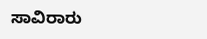ಸಾವಿರಾರು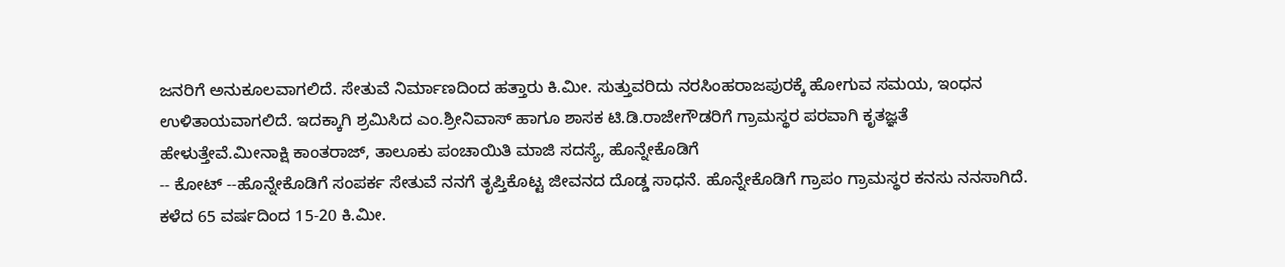ಜನರಿಗೆ ಅನುಕೂಲವಾಗಲಿದೆ. ಸೇತುವೆ ನಿರ್ಮಾಣದಿಂದ ಹತ್ತಾರು ಕಿ.ಮೀ. ಸುತ್ತುವರಿದು ನರಸಿಂಹರಾಜಪುರಕ್ಕೆ ಹೋಗುವ ಸಮಯ, ಇಂಧನ ಉಳಿತಾಯವಾಗಲಿದೆ. ಇದಕ್ಕಾಗಿ ಶ್ರಮಿಸಿದ ಎಂ.ಶ್ರೀನಿವಾಸ್ ಹಾಗೂ ಶಾಸಕ ಟಿ.ಡಿ.ರಾಜೇಗೌಡರಿಗೆ ಗ್ರಾಮಸ್ಥರ ಪರವಾಗಿ ಕೃತಜ್ಞತೆ ಹೇಳುತ್ತೇವೆ.ಮೀನಾಕ್ಷಿ ಕಾಂತರಾಜ್, ತಾಲೂಕು ಪಂಚಾಯಿತಿ ಮಾಜಿ ಸದಸ್ಯೆ, ಹೊನ್ನೇಕೊಡಿಗೆ
-- ಕೋಟ್ --ಹೊನ್ನೇಕೊಡಿಗೆ ಸಂಪರ್ಕ ಸೇತುವೆ ನನಗೆ ತೃಪ್ತಿಕೊಟ್ಟ ಜೀವನದ ದೊಡ್ಡ ಸಾಧನೆ. ಹೊನ್ನೇಕೊಡಿಗೆ ಗ್ರಾಪಂ ಗ್ರಾಮಸ್ಥರ ಕನಸು ನನಸಾಗಿದೆ. ಕಳೆದ 65 ವರ್ಷದಿಂದ 15-20 ಕಿ.ಮೀ.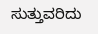ಸುತ್ತುವರಿದು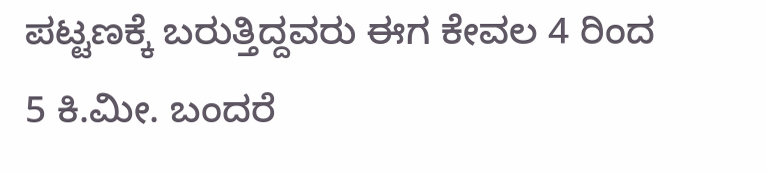ಪಟ್ಟಣಕ್ಕೆ ಬರುತ್ತಿದ್ದವರು ಈಗ ಕೇವಲ 4 ರಿಂದ 5 ಕಿ.ಮೀ. ಬಂದರೆ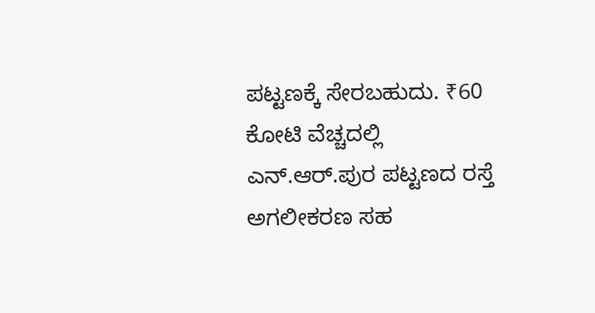ಪಟ್ಟಣಕ್ಕೆ ಸೇರಬಹುದು. ₹60 ಕೋಟಿ ವೆಚ್ಚದಲ್ಲಿ ಎನ್.ಆರ್.ಪುರ ಪಟ್ಟಣದ ರಸ್ತೆ ಅಗಲೀಕರಣ ಸಹ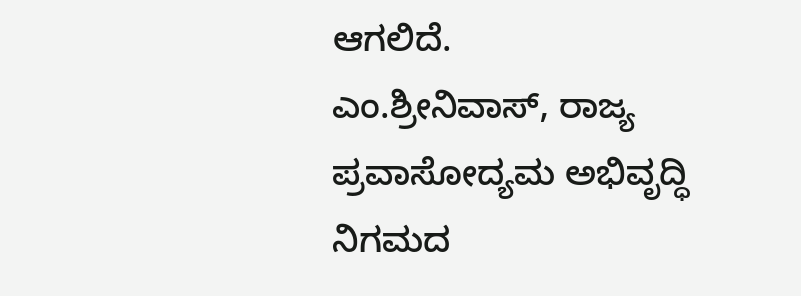ಆಗಲಿದೆ.
ಎಂ.ಶ್ರೀನಿವಾಸ್, ರಾಜ್ಯ ಪ್ರವಾಸೋದ್ಯಮ ಅಭಿವೃದ್ಧಿ ನಿಗಮದ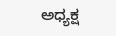ಅಧ್ಯಕ್ಷ